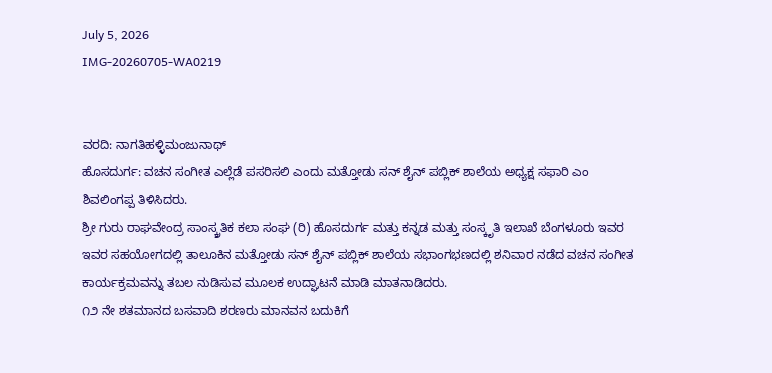July 5, 2026
IMG-20260705-WA0219


ವರದಿ: ನಾಗತಿಹಳ್ಳಿಮಂಜುನಾಥ್
ಹೊಸದುರ್ಗ: ವಚನ ಸಂಗೀತ ಎಲ್ಲೆಡೆ ಪಸರಿಸಲಿ ಎಂದು ಮತ್ತೋಡು ಸನ್ ಶೈನ್ ಪಬ್ಲಿಕ್ ಶಾಲೆಯ ಅಧ್ಯಕ್ಷ ಸಫಾರಿ ಎಂ ಶಿವಲಿಂಗಪ್ಪ ತಿಳಿಸಿದರು.
ಶ್ರೀ ಗುರು ರಾಘವೇಂದ್ರ ಸಾಂಸ್ಕ್ರತಿಕ ಕಲಾ ಸಂಘ (ರಿ) ಹೊಸದುರ್ಗ ಮತ್ತು ಕನ್ನಡ ಮತ್ತು ಸಂಸ್ಕೃತಿ ಇಲಾಖೆ ಬೆಂಗಳೂರು ಇವರ ಇವರ ಸಹಯೋಗದಲ್ಲಿ ತಾಲೂಕಿನ ಮತ್ತೋಡು ಸನ್ ಶೈನ್ ಪಬ್ಲಿಕ್ ಶಾಲೆಯ ಸಭಾಂಗಭಣದಲ್ಲಿ ಶನಿವಾರ ನಡೆದ ವಚನ ಸಂಗೀತ ಕಾರ್ಯಕ್ರಮವನ್ನು ತಬಲ ನುಡಿಸುವ ಮೂಲಕ ಉದ್ಘಾಟನೆ ಮಾಡಿ ಮಾತನಾಡಿದರು.
೧೨ ನೇ ಶತಮಾನದ ಬಸವಾದಿ ಶರಣರು ಮಾನವನ ಬದುಕಿಗೆ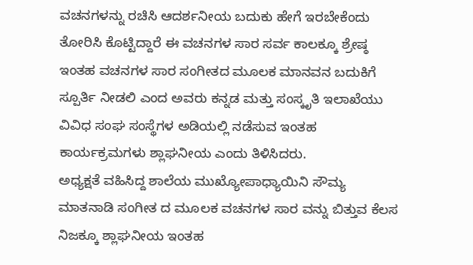ವಚನಗಳನ್ನು ರಚಿಸಿ ಆದರ್ಶನೀಯ ಬದುಕು ಹೇಗೆ ಇರಬೇಕೆಂದು ತೋರಿಸಿ ಕೊಟ್ಟಿದ್ದಾರೆ ಈ ವಚನಗಳ ಸಾರ ಸರ್ವ ಕಾಲಕ್ಕೂ ಶ್ರೇಷ್ಠ ಇಂತಹ ವಚನಗಳ ಸಾರ ಸಂಗೀತದ ಮೂಲಕ ಮಾನವನ ಬದುಕಿಗೆ ಸ್ಪೂರ್ತಿ ನೀಡಲಿ ಎಂದ ಅವರು ಕನ್ನಡ ಮತ್ತು ಸಂಸ್ಕೃತಿ ಇಲಾಖೆಯು ವಿವಿಧ ಸಂಘ ಸಂಸ್ಥೆಗಳ ಅಡಿಯಲ್ಲಿ ನಡೆಸುವ ಇಂತಹ ಕಾರ್ಯಕ್ರಮಗಳು ಶ್ಲಾಘನೀಯ ಎಂದು ತಿಳಿಸಿದರು.
ಅಧ್ಯಕ್ಷತೆ ವಹಿಸಿದ್ದ ಶಾಲೆಯ ಮುಖ್ಯೋಪಾಧ್ಯಾಯಿನಿ ಸೌಮ್ಯ ಮಾತನಾಡಿ ಸಂಗೀತ ದ ಮೂಲಕ ವಚನಗಳ ಸಾರ ವನ್ನು ಬಿತ್ತುವ ಕೆಲಸ ನಿಜಕ್ಕೂ ಶ್ಲಾಘನೀಯ ಇಂತಹ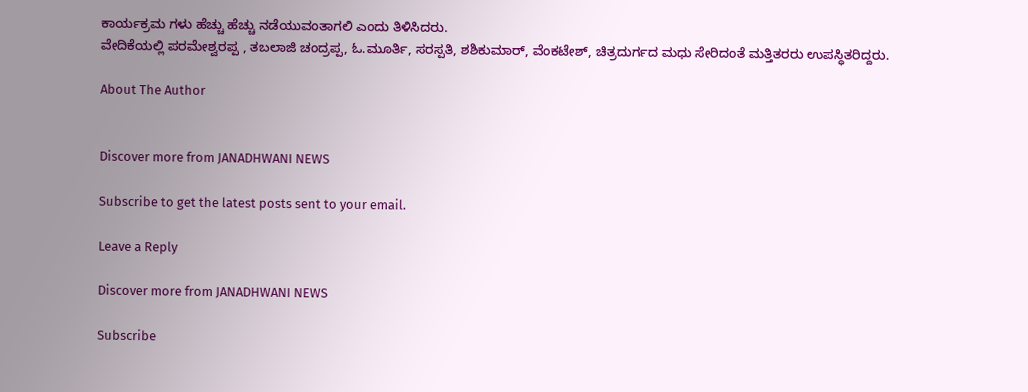ಕಾರ್ಯಕ್ರಮ ಗಳು ಹೆಚ್ಚು ಹೆಚ್ಚು ನಡೆಯುವಂತಾಗಲಿ ಎಂದು ತಿಳಿಸಿದರು.
ವೇದಿಕೆಯಲ್ಲಿ ಪರಮೇಶ್ವರಪ್ಪ , ತಬಲಾಜಿ ಚಂದ್ರಪ್ಪ, ಓ.ಮೂರ್ತಿ, ಸರಸ್ಪತಿ, ಶಶಿಕುಮಾರ್, ವೆಂಕಟೇಶ್, ಚಿತ್ರದುರ್ಗದ ಮಧು ಸೇರಿದಂತೆ ಮತ್ತಿತರರು ಉಪಸ್ಧಿತರಿದ್ದರು.

About The Author


Discover more from JANADHWANI NEWS

Subscribe to get the latest posts sent to your email.

Leave a Reply

Discover more from JANADHWANI NEWS

Subscribe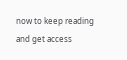now to keep reading and get access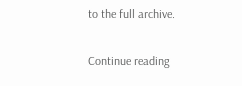to the full archive.

Continue reading